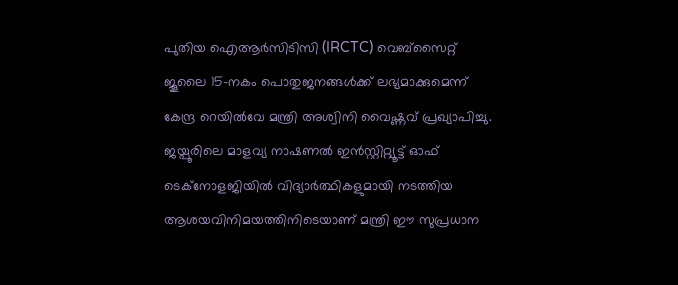പുതിയ ഐആർസിടിസി (IRCTC) വെബ്സൈറ്റ് ജൂലൈ 15-നകം പൊതുജനങ്ങൾക്ക് ലഭ്യമാക്കുമെന്ന് കേന്ദ്ര റെയിൽവേ മന്ത്രി അശ്വിനി വൈഷ്ണവ് പ്രഖ്യാപിച്ചു. ജയ്പൂരിലെ മാളവ്യ നാഷണൽ ഇൻസ്റ്റിറ്റ്യൂട്ട് ഓഫ് ടെക്നോളജിയിൽ വിദ്യാർത്ഥികളുമായി നടത്തിയ ആശയവിനിമയത്തിനിടെയാണ് മന്ത്രി ഈ സുപ്രധാന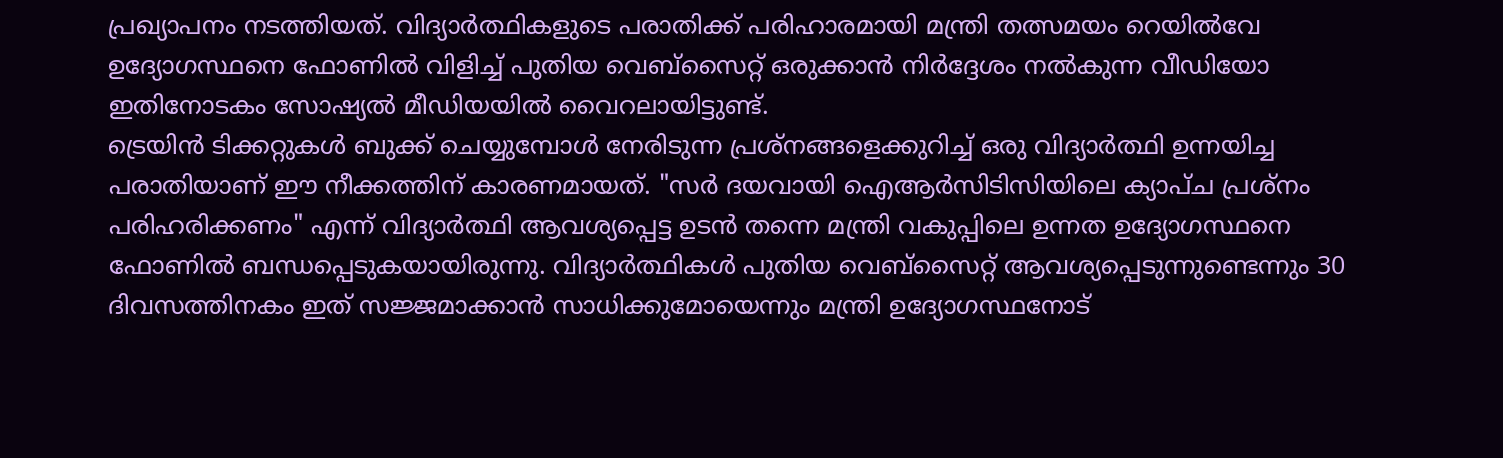പ്രഖ്യാപനം നടത്തിയത്. വിദ്യാർത്ഥികളുടെ പരാതിക്ക് പരിഹാരമായി മന്ത്രി തത്സമയം റെയിൽവേ ഉദ്യോഗസ്ഥനെ ഫോണിൽ വിളിച്ച് പുതിയ വെബ്സൈറ്റ് ഒരുക്കാൻ നിർദ്ദേശം നൽകുന്ന വീഡിയോ ഇതിനോടകം സോഷ്യൽ മീഡിയയിൽ വൈറലായിട്ടുണ്ട്.
ട്രെയിൻ ടിക്കറ്റുകൾ ബുക്ക് ചെയ്യുമ്പോൾ നേരിടുന്ന പ്രശ്നങ്ങളെക്കുറിച്ച് ഒരു വിദ്യാർത്ഥി ഉന്നയിച്ച പരാതിയാണ് ഈ നീക്കത്തിന് കാരണമായത്. "സർ ദയവായി ഐആർസിടിസിയിലെ ക്യാപ്ച പ്രശ്നം പരിഹരിക്കണം" എന്ന് വിദ്യാർത്ഥി ആവശ്യപ്പെട്ട ഉടൻ തന്നെ മന്ത്രി വകുപ്പിലെ ഉന്നത ഉദ്യോഗസ്ഥനെ ഫോണിൽ ബന്ധപ്പെടുകയായിരുന്നു. വിദ്യാർത്ഥികൾ പുതിയ വെബ്സൈറ്റ് ആവശ്യപ്പെടുന്നുണ്ടെന്നും 30 ദിവസത്തിനകം ഇത് സജ്ജമാക്കാൻ സാധിക്കുമോയെന്നും മന്ത്രി ഉദ്യോഗസ്ഥനോട്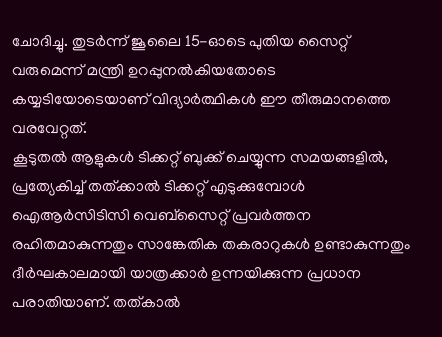ചോദിച്ചു. തുടർന്ന് ജൂലൈ 15-ഓടെ പുതിയ സൈറ്റ് വരുമെന്ന് മന്ത്രി ഉറപ്പുനൽകിയതോടെ കയ്യടിയോടെയാണ് വിദ്യാർത്ഥികൾ ഈ തീരുമാനത്തെ വരവേറ്റത്.
കൂടുതൽ ആളുകൾ ടിക്കറ്റ് ബുക്ക് ചെയ്യുന്ന സമയങ്ങളിൽ, പ്രത്യേകിച്ച് തത്ക്കാൽ ടിക്കറ്റ് എടുക്കുമ്പോൾ ഐആർസിടിസി വെബ്സൈറ്റ് പ്രവർത്തന രഹിതമാകുന്നതും സാങ്കേതിക തകരാറുകൾ ഉണ്ടാകുന്നതും ദീർഘകാലമായി യാത്രക്കാർ ഉന്നയിക്കുന്ന പ്രധാന പരാതിയാണ്. തത്കാൽ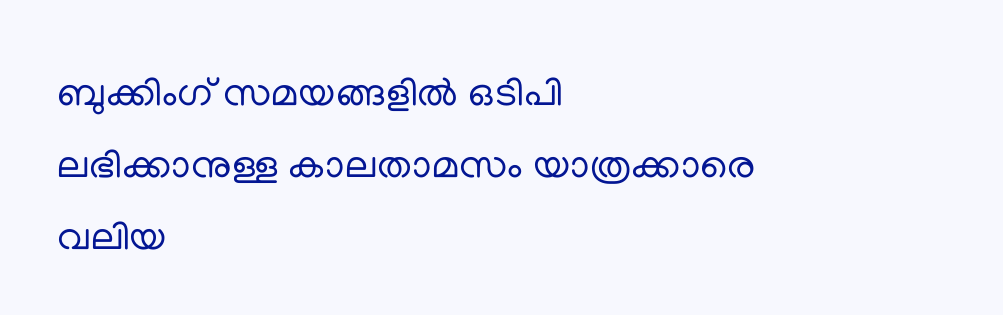ബുക്കിംഗ് സമയങ്ങളിൽ ഒടിപി ലഭിക്കാനുള്ള കാലതാമസം യാത്രക്കാരെ വലിയ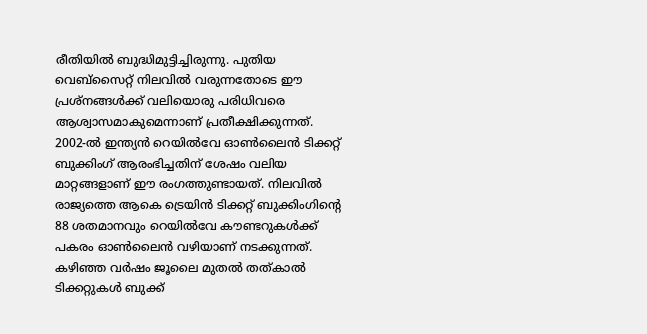രീതിയിൽ ബുദ്ധിമുട്ടിച്ചിരുന്നു. പുതിയ വെബ്സൈറ്റ് നിലവിൽ വരുന്നതോടെ ഈ പ്രശ്നങ്ങൾക്ക് വലിയൊരു പരിധിവരെ ആശ്വാസമാകുമെന്നാണ് പ്രതീക്ഷിക്കുന്നത്.
2002-ൽ ഇന്ത്യൻ റെയിൽവേ ഓൺലൈൻ ടിക്കറ്റ് ബുക്കിംഗ് ആരംഭിച്ചതിന് ശേഷം വലിയ മാറ്റങ്ങളാണ് ഈ രംഗത്തുണ്ടായത്. നിലവിൽ രാജ്യത്തെ ആകെ ട്രെയിൻ ടിക്കറ്റ് ബുക്കിംഗിന്റെ 88 ശതമാനവും റെയിൽവേ കൗണ്ടറുകൾക്ക് പകരം ഓൺലൈൻ വഴിയാണ് നടക്കുന്നത്. കഴിഞ്ഞ വർഷം ജൂലൈ മുതൽ തത്കാൽ ടിക്കറ്റുകൾ ബുക്ക്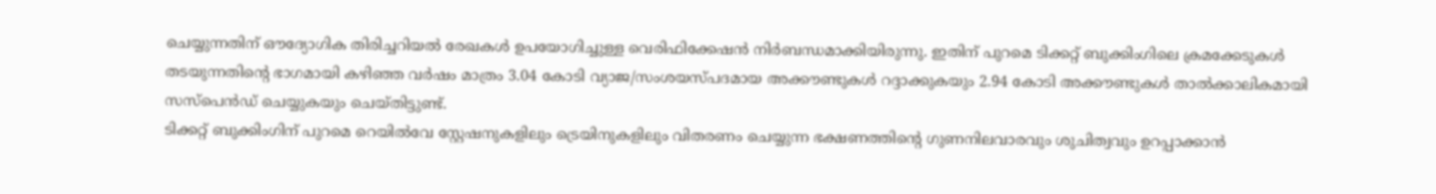ചെയ്യുന്നതിന് ഔദ്യോഗിക തിരിച്ചറിയൽ രേഖകൾ ഉപയോഗിച്ചുള്ള വെരിഫിക്കേഷൻ നിർബന്ധമാക്കിയിരുന്നു. ഇതിന് പുറമെ ടിക്കറ്റ് ബുക്കിംഗിലെ ക്രമക്കേടുകൾ തടയുന്നതിന്റെ ഭാഗമായി കഴിഞ്ഞ വർഷം മാത്രം 3.04 കോടി വ്യാജ/സംശയസ്പദമായ അക്കൗണ്ടുകൾ റദ്ദാക്കുകയും 2.94 കോടി അക്കൗണ്ടുകൾ താൽക്കാലികമായി സസ്പെൻഡ് ചെയ്യുകയും ചെയ്തിട്ടുണ്ട്.
ടിക്കറ്റ് ബുക്കിംഗിന് പുറമെ റെയിൽവേ സ്റ്റേഷനുകളിലും ട്രെയിനുകളിലും വിതരണം ചെയ്യുന്ന ഭക്ഷണത്തിന്റെ ഗുണനിലവാരവും ശുചിത്വവും ഉറപ്പാക്കാൻ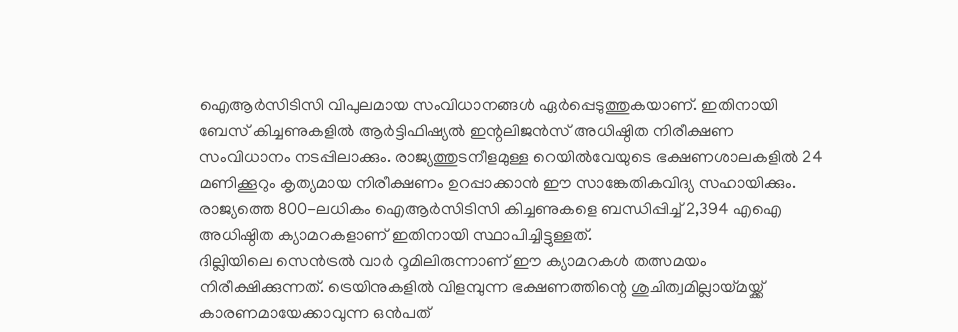ഐആർസിടിസി വിപുലമായ സംവിധാനങ്ങൾ ഏർപ്പെടുത്തുകയാണ്. ഇതിനായി ബേസ് കിച്ചണുകളിൽ ആർട്ടിഫിഷ്യൽ ഇന്റലിജൻസ് അധിഷ്ഠിത നിരീക്ഷണ സംവിധാനം നടപ്പിലാക്കും. രാജ്യത്തുടനീളമുള്ള റെയിൽവേയുടെ ഭക്ഷണശാലകളിൽ 24 മണിക്കൂറും കൃത്യമായ നിരീക്ഷണം ഉറപ്പാക്കാൻ ഈ സാങ്കേതികവിദ്യ സഹായിക്കും. രാജ്യത്തെ 800-ലധികം ഐആർസിടിസി കിച്ചണുകളെ ബന്ധിപ്പിച്ച് 2,394 എഐ അധിഷ്ഠിത ക്യാമറകളാണ് ഇതിനായി സ്ഥാപിച്ചിട്ടുള്ളത്.
ദില്ലിയിലെ സെൻട്രൽ വാർ റൂമിലിരുന്നാണ് ഈ ക്യാമറകൾ തത്സമയം നിരീക്ഷിക്കുന്നത്. ട്രെയിനുകളിൽ വിളമ്പുന്ന ഭക്ഷണത്തിന്റെ ശുചിത്വമില്ലായ്മയ്ക്ക് കാരണമായേക്കാവുന്ന ഒൻപത്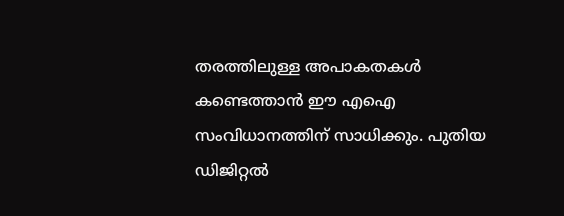തരത്തിലുള്ള അപാകതകൾ കണ്ടെത്താൻ ഈ എഐ സംവിധാനത്തിന് സാധിക്കും. പുതിയ ഡിജിറ്റൽ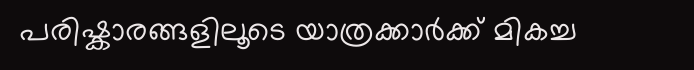പരിഷ്കാരങ്ങളിലൂടെ യാത്രക്കാർക്ക് മികച്ച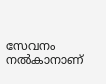സേവനം നൽകാനാണ്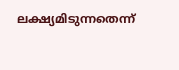ലക്ഷ്യമിടുന്നതെന്ന്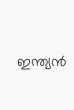ഇന്ത്യൻ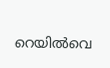റെയിൽവെ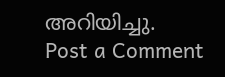അറിയിച്ചു.
Post a Comment